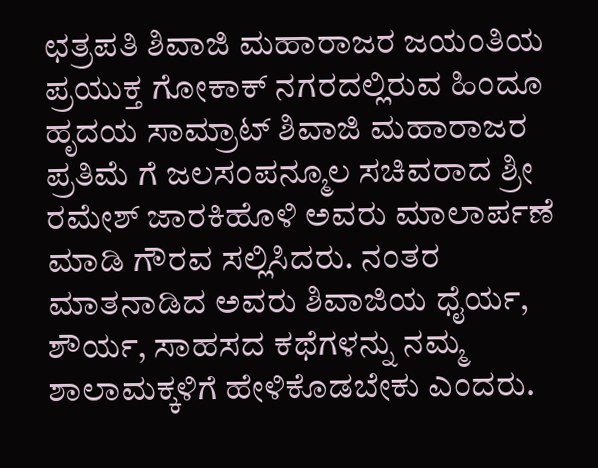ಛತ್ರಪತಿ ಶಿವಾಜಿ ಮಹಾರಾಜರ ಜಯಂತಿಯ ಪ್ರಯುಕ್ತ ಗೋಕಾಕ್ ನಗರದಲ್ಲಿರುವ ಹಿಂದೂ ಹೃದಯ ಸಾಮ್ರಾಟ್ ಶಿವಾಜಿ ಮಹಾರಾಜರ ಪ್ರತಿಮೆ ಗೆ ಜಲಸಂಪನ್ಮೂಲ ಸಚಿವರಾದ ಶ್ರೀ ರಮೇಶ್ ಜಾರಕಿಹೊಳಿ ಅವರು ಮಾಲಾರ್ಪಣೆ ಮಾಡಿ ಗೌರವ ಸಲ್ಲಿಸಿದರು. ನಂತರ ಮಾತನಾಡಿದ ಅವರು ಶಿವಾಜಿಯ ಧೈರ್ಯ, ಶೌರ್ಯ, ಸಾಹಸದ ಕಥೆಗಳನ್ನು ನಮ್ಮ ಶಾಲಾಮಕ್ಕಳಿಗೆ ಹೇಳಿಕೊಡಬೇಕು ಎಂದರು.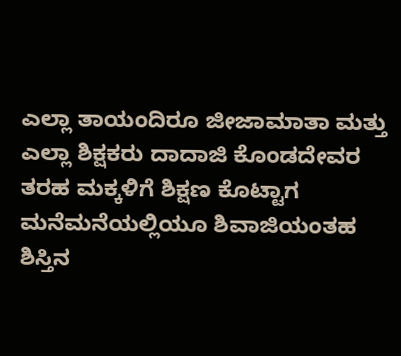ಎಲ್ಲಾ ತಾಯಂದಿರೂ ಜೀಜಾಮಾತಾ ಮತ್ತು ಎಲ್ಲಾ ಶಿಕ್ಷಕರು ದಾದಾಜಿ ಕೊಂಡದೇವರ ತರಹ ಮಕ್ಕಳಿಗೆ ಶಿಕ್ಷಣ ಕೊಟ್ಟಾಗ ಮನೆಮನೆಯಲ್ಲಿಯೂ ಶಿವಾಜಿಯಂತಹ ಶಿಸ್ತಿನ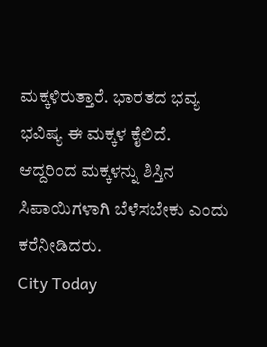ಮಕ್ಕಳಿರುತ್ತಾರೆ. ಭಾರತದ ಭವ್ಯ ಭವಿಷ್ಯ ಈ ಮಕ್ಕಳ ಕೈಲಿದೆ. ಆದ್ದರಿಂದ ಮಕ್ಕಳನ್ನು ಶಿಸ್ತಿನ ಸಿಪಾಯಿಗಳಾಗಿ ಬೆಳೆಸಬೇಕು ಎಂದು ಕರೆನೀಡಿದರು.
City Today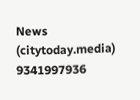News
(citytoday.media)
9341997936